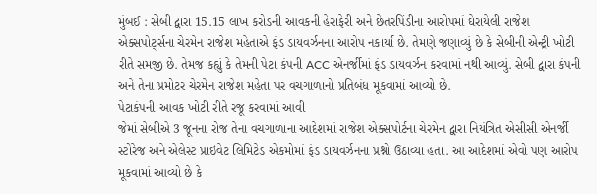મુંબઈ : સેબી દ્વારા 15.15 લાખ કરોડની આવકની હેરાફેરી અને છેતરપિંડીના આરોપમાં ઘેરાયેલી રાજેશ એક્સપોર્ટ્સના ચેરમેન રાજેશ મહેતાએ ફંડ ડાયવર્ઝનના આરોપ નકાર્યા છે. તેમણે જણાવ્યું છે કે સેબીની એન્ટ્રી ખોટી રીતે સમજી છે. તેમજ કહ્યું કે તેમની પેટા કંપની ACC એનર્જીમાં ફંડ ડાયવર્ઝન કરવામાં નથી આવ્યું. સેબી દ્વારા કંપની અને તેના પ્રમોટર ચેરમેન રાજેશ મહેતા પર વચગાળાનો પ્રતિબંધ મૂકવામાં આવ્યો છે.
પેટાકંપની આવક ખોટી રીતે રજૂ કરવામાં આવી
જેમાં સેબીએ 3 જૂનના રોજ તેના વચગાળાના આદેશમાં રાજેશ એક્સપોર્ટના ચેરમેન દ્વારા નિયંત્રિત એસીસી એનર્જી સ્ટોરેજ અને એલેસ્ટ પ્રાઇવેટ લિમિટેડ એકમોમાં ફંડ ડાયવર્ઝનના પ્રશ્નો ઉઠાવ્યા હતા. આ આદેશમાં એવો પણ આરોપ મૂકવામાં આવ્યો છે કે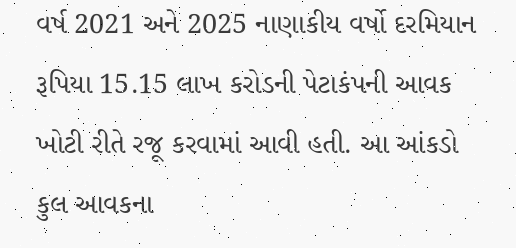વર્ષ 2021 અને 2025 નાણાકીય વર્ષો દરમિયાન રૂપિયા 15.15 લાખ કરોડની પેટાકંપની આવક ખોટી રીતે રજૂ કરવામાં આવી હતી. આ આંકડો કુલ આવકના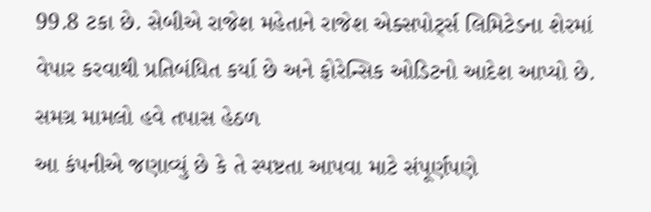99.8 ટકા છે. સેબીએ રાજેશ મહેતાને રાજેશ એક્સપોર્ટ્સ લિમિટેડના શેરમાં વેપાર કરવાથી પ્રતિબંધિત કર્યા છે અને ફોરેન્સિક ઓડિટનો આદેશ આપ્યો છે.
સમગ્ર મામલો હવે તપાસ હેઠળ
આ કંપનીએ જણાવ્યું છે કે તે સ્પષ્ટતા આપવા માટે સંપૂર્ણપણે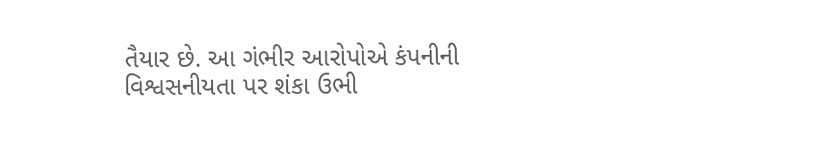તૈયાર છે. આ ગંભીર આરોપોએ કંપનીની વિશ્વસનીયતા પર શંકા ઉભી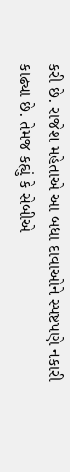કરી છે. રાજેશ મહેતાએ આ બધા દાવાઓને સ્પષ્ટપણે નકારી કાઢ્યા છે. તેમજ કહ્યું કે સેબીએ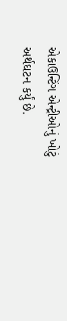એકાઉન્ટિંગ એન્ટ્રીઓનું ખોટું અર્થઘટન કર્યું છે.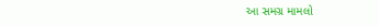આ સમગ્ર મામલો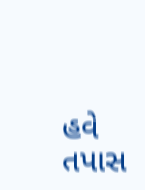હવે તપાસ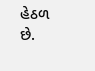હેઠળ છે.